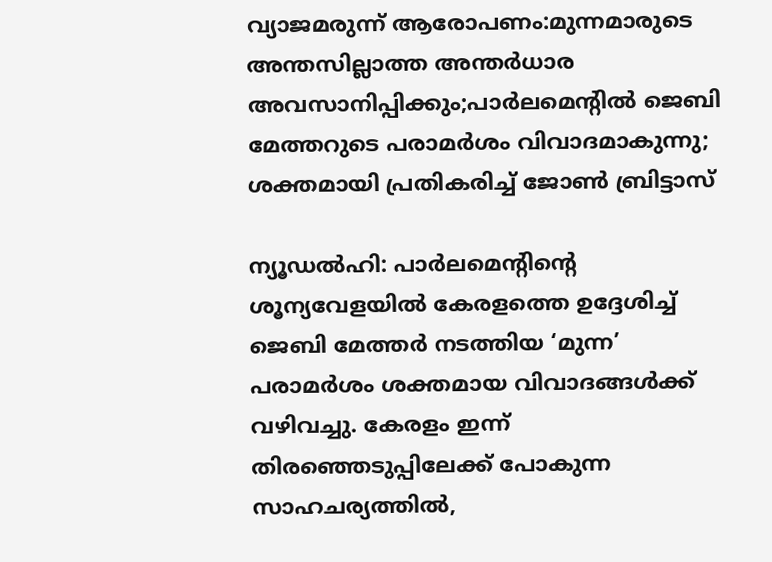വ്യാജമരുന്ന് ആരോപണം:മുന്നമാരുടെ അന്തസില്ലാത്ത അന്തർധാര അവസാനിപ്പിക്കും;പാർലമെൻ്റിൽ ജെബി മേത്തറുടെ പരാമർശം വിവാദമാകുന്നു; ശക്തമായി പ്രതികരിച്ച് ജോൺ ബ്രിട്ടാസ്

ന്യൂഡൽഹി: പാർലമെന്‍റിന്റെ ശൂന്യവേളയിൽ കേരളത്തെ ഉദ്ദേശിച്ച് ജെബി മേത്തർ നടത്തിയ ‘മുന്ന’ പരാമർശം ശക്തമായ വിവാദങ്ങൾക്ക് വഴിവച്ചു. കേരളം ഇന്ന് തിരഞ്ഞെടുപ്പിലേക്ക് പോകുന്ന സാഹചര്യത്തിൽ,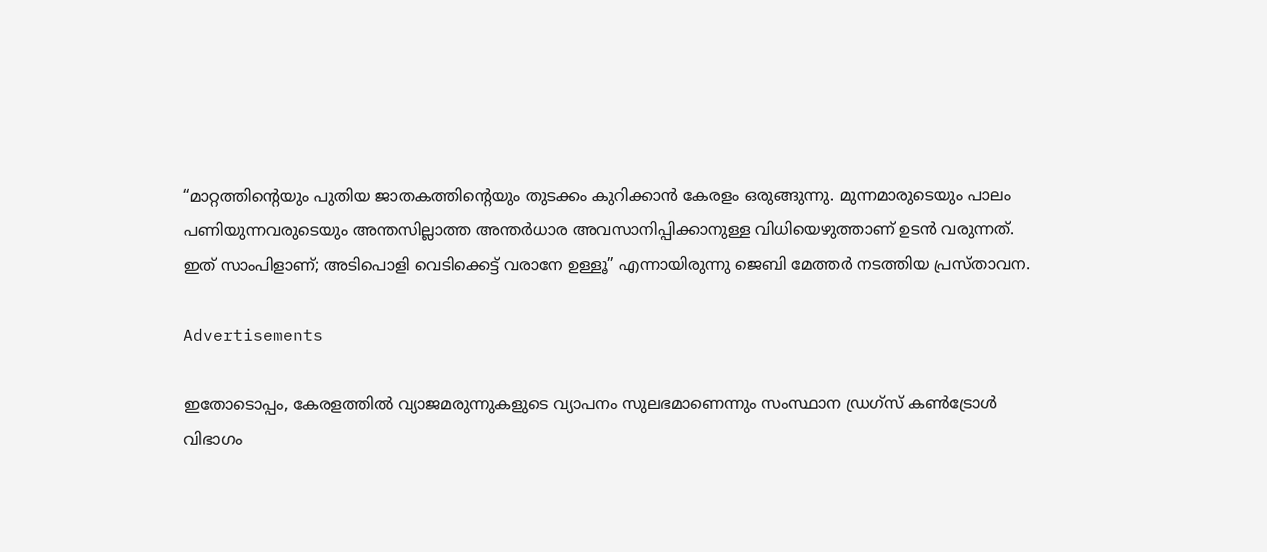“മാറ്റത്തിന്റെയും പുതിയ ജാതകത്തിന്റെയും തുടക്കം കുറിക്കാൻ കേരളം ഒരുങ്ങുന്നു. മുന്നമാരുടെയും പാലം പണിയുന്നവരുടെയും അന്തസില്ലാത്ത അന്തർധാര അവസാനിപ്പിക്കാനുള്ള വിധിയെഴുത്താണ് ഉടൻ വരുന്നത്. ഇത് സാംപിളാണ്; അടിപൊളി വെടിക്കെട്ട് വരാനേ ഉള്ളൂ” എന്നായിരുന്നു ജെബി മേത്തർ നടത്തിയ പ്രസ്താവന.

Advertisements

ഇതോടൊപ്പം, കേരളത്തിൽ വ്യാജമരുന്നുകളുടെ വ്യാപനം സുലഭമാണെന്നും സംസ്ഥാന ഡ്രഗ്‌സ് കൺട്രോൾ വിഭാഗം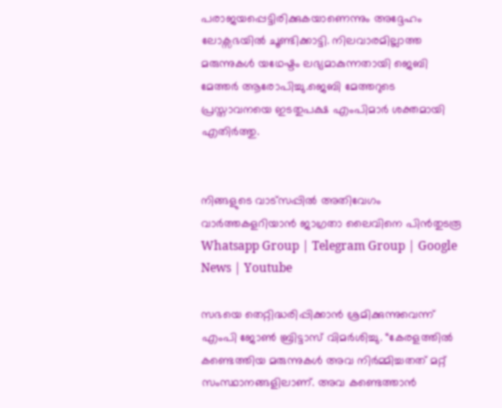പരാജയപ്പെട്ടിരിക്കുകയാണെന്നും അദ്ദേഹം ലോക്സഭയിൽ ചൂണ്ടിക്കാട്ടി. നിലവാരമില്ലാത്ത മരുന്നുകൾ യഥേഷ്ടം ലഭ്യമാകുന്നതായി ജെബി മേത്തർ ആരോപിച്ചു.ജെബി മേത്തറുടെ പ്രസ്താവനയെ ഇടതുപക്ഷ എംപിമാർ ശക്തമായി എതിർത്തു.


നിങ്ങളുടെ വാട്സപ്പിൽ അതിവേഗം വാർത്തകളറിയാൻ ജാഗ്രതാ ലൈവിനെ പിൻതുടരൂ Whatsapp Group | Telegram Group | Google News | Youtube

സഭയെ തെറ്റിദ്ധരിപ്പിക്കാൻ ശ്രമിക്കുന്നുവെന്ന് എംപി ജോൺ ബ്രിട്ടാസ് വിമർശിച്ചു. “കേരളത്തിൽ കണ്ടെത്തിയ മരുന്നുകൾ അവ നിർമ്മിച്ചതത് മറ്റ് സംസ്ഥാനങ്ങളിലാണ്. അവ കണ്ടെത്താൻ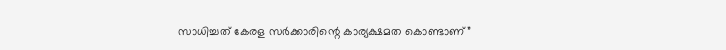സാധിച്ചത് കേരള സർക്കാരിന്റെ കാര്യക്ഷമത കൊണ്ടാണ്”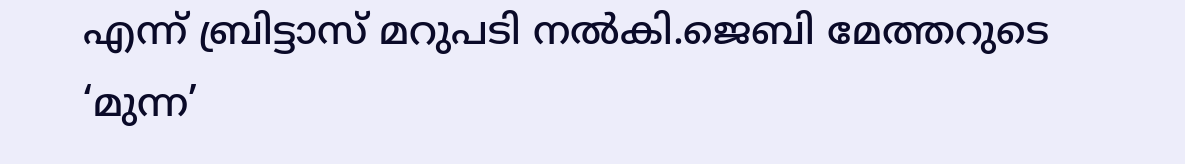എന്ന് ബ്രിട്ടാസ് മറുപടി നൽകി.ജെബി മേത്തറുടെ ‘മുന്ന’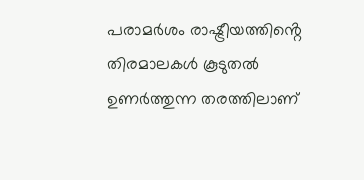പരാമർശം രാഷ്ട്രീയത്തിൻ്റെ തിരമാലകൾ കൂടുതൽ ഉണർത്തുന്ന തരത്തിലാണ്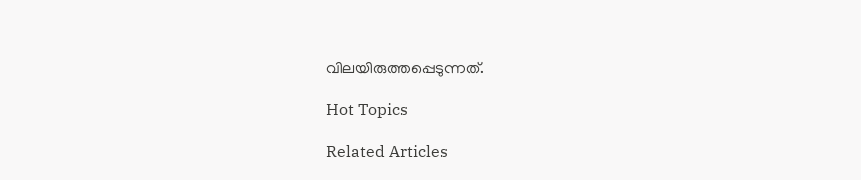വിലയിരുത്തപ്പെടുന്നത്.

Hot Topics

Related Articles